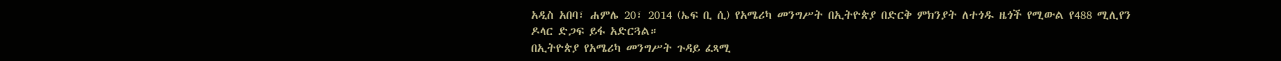አዲስ አበባ፣ ሐምሌ 20፣ 2014 (ኤፍ ቢ ሲ) የአሜሪካ መንግሥት በኢትዮጵያ በድርቅ ምክንያት ለተጎዱ ዜጎች የሚውል የ488 ሚሊየን ዶላር ድጋፍ ይፋ አድርጓል።
በኢትዮጵያ የአሜሪካ መንግሥት ጉዳይ ፈጻሚ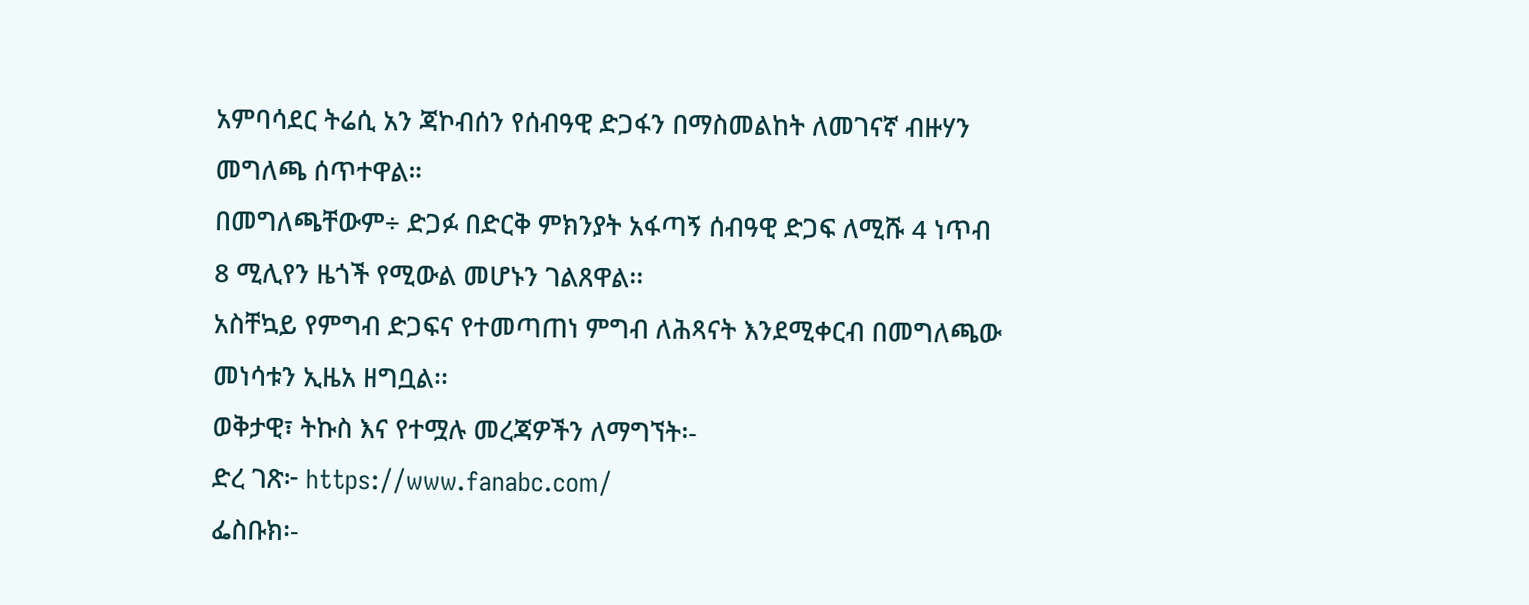አምባሳደር ትሬሲ አን ጃኮብሰን የሰብዓዊ ድጋፋን በማስመልከት ለመገናኛ ብዙሃን መግለጫ ሰጥተዋል።
በመግለጫቸውም÷ ድጋፉ በድርቅ ምክንያት አፋጣኝ ሰብዓዊ ድጋፍ ለሚሹ 4 ነጥብ 8 ሚሊየን ዜጎች የሚውል መሆኑን ገልጸዋል፡፡
አስቸኳይ የምግብ ድጋፍና የተመጣጠነ ምግብ ለሕጻናት እንደሚቀርብ በመግለጫው መነሳቱን ኢዜአ ዘግቧል፡፡
ወቅታዊ፣ ትኩስ እና የተሟሉ መረጃዎችን ለማግኘት፡-
ድረ ገጽ፦ https://www.fanabc.com/
ፌስቡክ፡-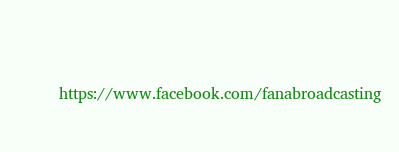https://www.facebook.com/fanabroadcasting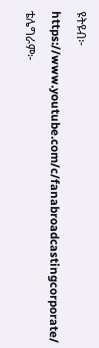ዩትዩብ፦ https://www.youtube.com/c/fanabroadcastingcorporate/
ቴሌግራም፦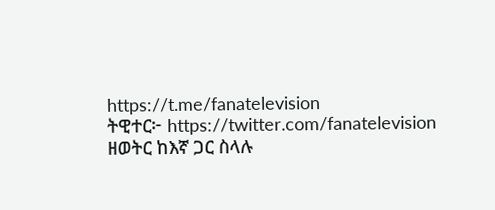https://t.me/fanatelevision
ትዊተር፦ https://twitter.com/fanatelevision
ዘወትር ከእኛ ጋር ስላሉ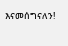እናመሰግናለን!